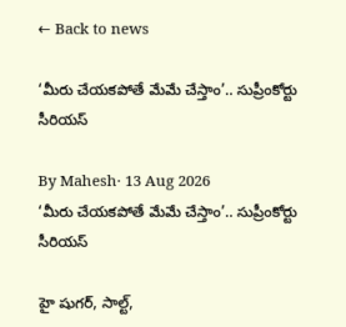← Back to news

‘మీరు చేయకపోతే మేమే చేస్తాం’.. సుప్రీంకోర్టు సీరియస్

By Mahesh· 13 Aug 2026
‘మీరు చేయకపోతే మేమే చేస్తాం’.. సుప్రీంకోర్టు సీరియస్

హై షుగర్, సాల్ట్,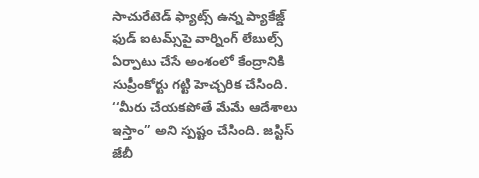సాచురేటెడ్ ఫ్యాట్స్ ఉన్న ప్యాకేజ్డ్‌ ఫుడ్ ఐటమ్స్‌పై వార్నింగ్‌ లేబుల్స్‌ ఏర్పాటు చేసే అంశంలో కేంద్రానికి సుప్రీంకోర్టు గట్టి హెచ్చరిక చేసింది. ‘‘మీరు చేయకపోతే మేమే ఆదేశాలు ఇస్తాం’’ అని స్పష్టం చేసింది. జస్టిస్‌ జేబీ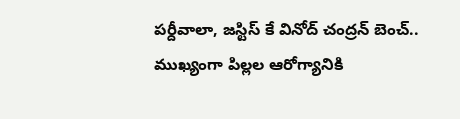పర్దీవాలా, జస్టిస్‌ కే వినోద్‌ చంద్రన్‌ బెంచ్.. ముఖ్యంగా పిల్లల ఆరోగ్యానికి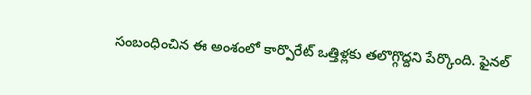సంబంధించిన ఈ అంశంలో కార్పొరేట్‌ ఒత్తిళ్లకు తలొగ్గొద్దని పేర్కొంది. ఫైనల్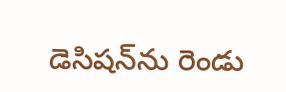డెసిషన్‌ను రెండు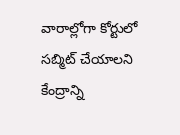వారాల్లోగా కోర్టులో సబ్మిట్ చేయాలని కేంద్రాన్ని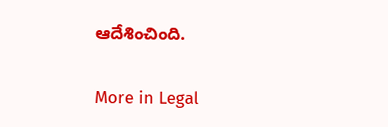ఆదేశించింది.

More in Legal